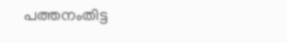പത്തനംതിട്ട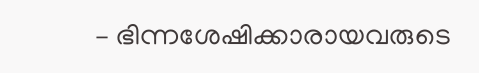– ഭിന്നശേഷിക്കാരായവരുടെ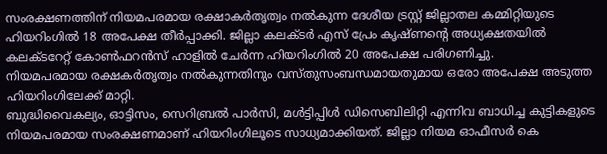സംരക്ഷണത്തിന് നിയമപരമായ രക്ഷാകർതൃത്വം നൽകുന്ന ദേശീയ ട്രസ്റ്റ് ജില്ലാതല കമ്മിറ്റിയുടെ ഹിയറിംഗിൽ 18 അപേക്ഷ തീർപ്പാക്കി. ജില്ലാ കലക്ടർ എസ് പ്രേം കൃഷ്ണന്റെ അധ്യക്ഷതയിൽ കലക്ടറേറ്റ് കോൺഫറൻസ് ഹാളിൽ ചേർന്ന ഹിയറിംഗിൽ 20 അപേക്ഷ പരിഗണിച്ചു.
നിയമപരമായ രക്ഷകർതൃത്വം നൽകുന്നതിനും വസ്തുസംബന്ധമായതുമായ ഒരോ അപേക്ഷ അടുത്ത ഹിയറിംഗിലേക്ക് മാറ്റി.
ബുദ്ധിവൈകല്യം, ഓട്ടിസം, സെറിബ്രൽ പാർസി, മൾട്ടിപ്പിൾ ഡിസെബിലിറ്റി എന്നിവ ബാധിച്ച കുട്ടികളുടെ നിയമപരമായ സംരക്ഷണമാണ് ഹിയറിംഗിലൂടെ സാധ്യമാക്കിയത്. ജില്ലാ നിയമ ഓഫീസർ കെ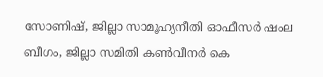സോണിഷ്, ജില്ലാ സാമൂഹ്യനീതി ഓഫീസർ ഷംല ബീഗം, ജില്ലാ സമിതി കൺവീനർ കെ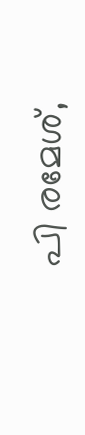പി രമേശ്,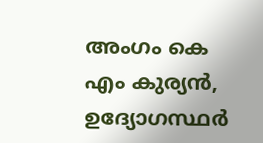അംഗം കെ എം കുര്യൻ, ഉദ്യോഗസ്ഥർ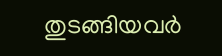തുടങ്ങിയവർ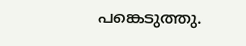പങ്കെടുത്തു.